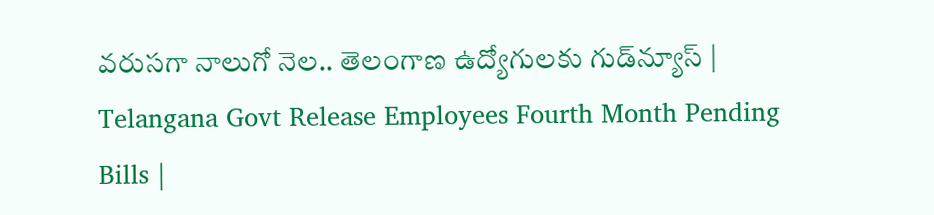వరుసగా నాలుగో నెల.. తెలంగాణ ఉద్యోగులకు గుడ్‌న్యూస్‌ | Telangana Govt Release Employees Fourth Month Pending Bills |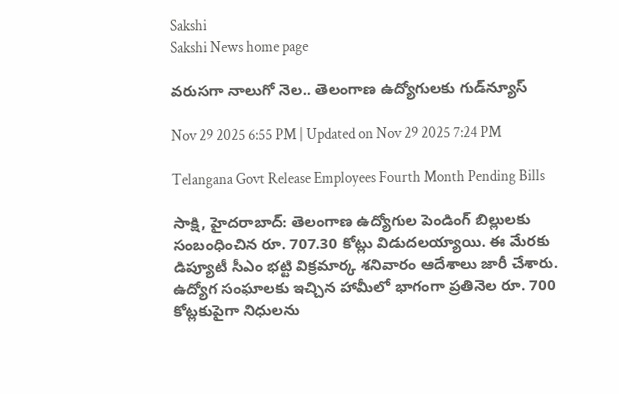Sakshi
Sakshi News home page

వరుసగా నాలుగో నెల.. తెలంగాణ ఉద్యోగులకు గుడ్‌న్యూస్‌

Nov 29 2025 6:55 PM | Updated on Nov 29 2025 7:24 PM

Telangana Govt Release Employees Fourth Month Pending Bills

సాక్షి, హైదరాబాద్‌: తెలంగాణ ఉద్యోగుల పెండింగ్ బిల్లులకు సంబంధించిన రూ. 707.30 కోట్లు విడుదలయ్యాయి. ఈ మేరకు డిప్యూటీ సీఎం భట్టి విక్రమార్క శనివారం ఆదేశాలు జారీ చేశారు.  ఉద్యోగ సంఘాలకు ఇచ్చిన హామీలో భాగంగా ప్రతినెల రూ. 700 కోట్లకుపైగా నిధులను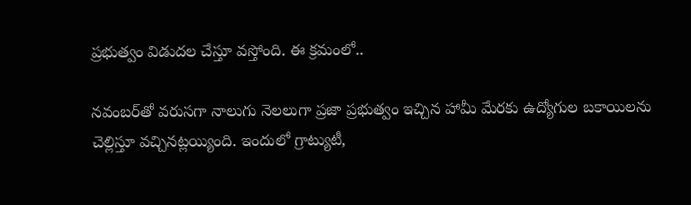ప్రభుత్వం విడుదల చేస్తూ వస్తోంది. ఈ క్రమంలో..

నవంబర్‌తో వరుసగా నాలుగు నెలలుగా ప్రజా ప్రభుత్వం ఇచ్చిన హామీ మేరకు ఉద్యోగుల బకాయిలను చెల్లిస్తూ వచ్చినట్లయ్యింది. ఇందులో గ్రాట్యుటీ,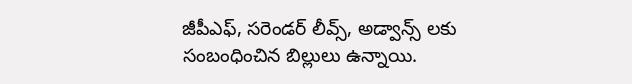జీపీఎఫ్, సరెండర్ లీవ్స్, అడ్వాన్స్ లకు సంబంధించిన బిల్లులు ఉన్నాయి.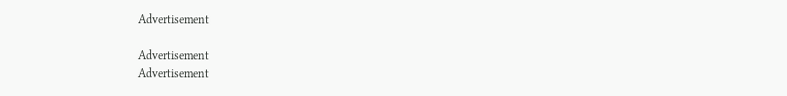Advertisement

Advertisement
Advertisement